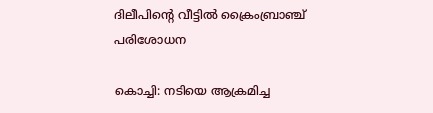ദിലീപിന്റെ വീട്ടില്‍ ക്രൈംബ്രാഞ്ച് പരിശോധന

കൊച്ചി: നടിയെ ആക്രമിച്ച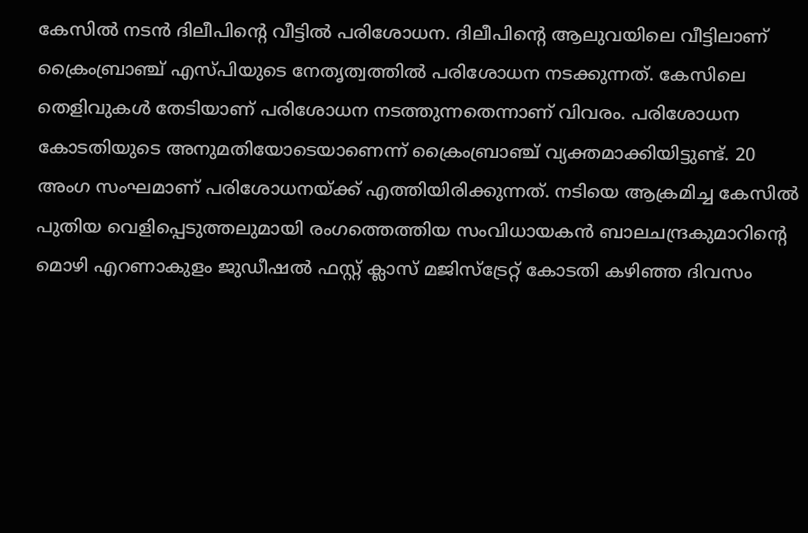കേസില്‍ നടന്‍ ദിലീപിന്റെ വീട്ടില്‍ പരിശോധന. ദിലീപിന്റെ ആലുവയിലെ വീട്ടിലാണ് ക്രൈംബ്രാഞ്ച് എസ്പിയുടെ നേതൃത്വത്തില്‍ പരിശോധന നടക്കുന്നത്. കേസിലെ തെളിവുകള്‍ തേടിയാണ് പരിശോധന നടത്തുന്നതെന്നാണ് വിവരം. പരിശോധന കോടതിയുടെ അനുമതിയോടെയാണെന്ന് ക്രൈംബ്രാഞ്ച് വ്യക്തമാക്കിയിട്ടുണ്ട്. 20 അംഗ സംഘമാണ് പരിശോധനയ്‌ക്ക് എത്തിയിരിക്കുന്നത്. നടിയെ ആക്രമിച്ച കേസില്‍ പുതിയ വെളിപ്പെടുത്തലുമായി രംഗത്തെത്തിയ സംവിധായകന്‍ ബാലചന്ദ്രകുമാറിന്റെ മൊഴി എറണാകുളം ജുഡീഷല്‍ ഫസ്റ്റ് ക്ലാസ് മജിസ്‌ട്രേറ്റ് കോടതി കഴിഞ്ഞ ദിവസം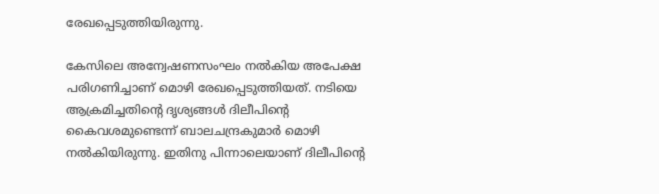രേഖപ്പെടുത്തിയിരുന്നു.

കേസിലെ അന്വേഷണസംഘം നല്‍കിയ അപേക്ഷ പരിഗണിച്ചാണ് മൊഴി രേഖപ്പെടുത്തിയത്. നടിയെ ആക്രമിച്ചതിന്റെ ദൃശ്യങ്ങള്‍ ദിലീപിന്റെ കൈവശമുണ്ടെന്ന് ബാലചന്ദ്രകുമാര്‍ മൊഴി നല്‍കിയിരുന്നു. ഇതിനു പിന്നാലെയാണ് ദിലീപിന്റെ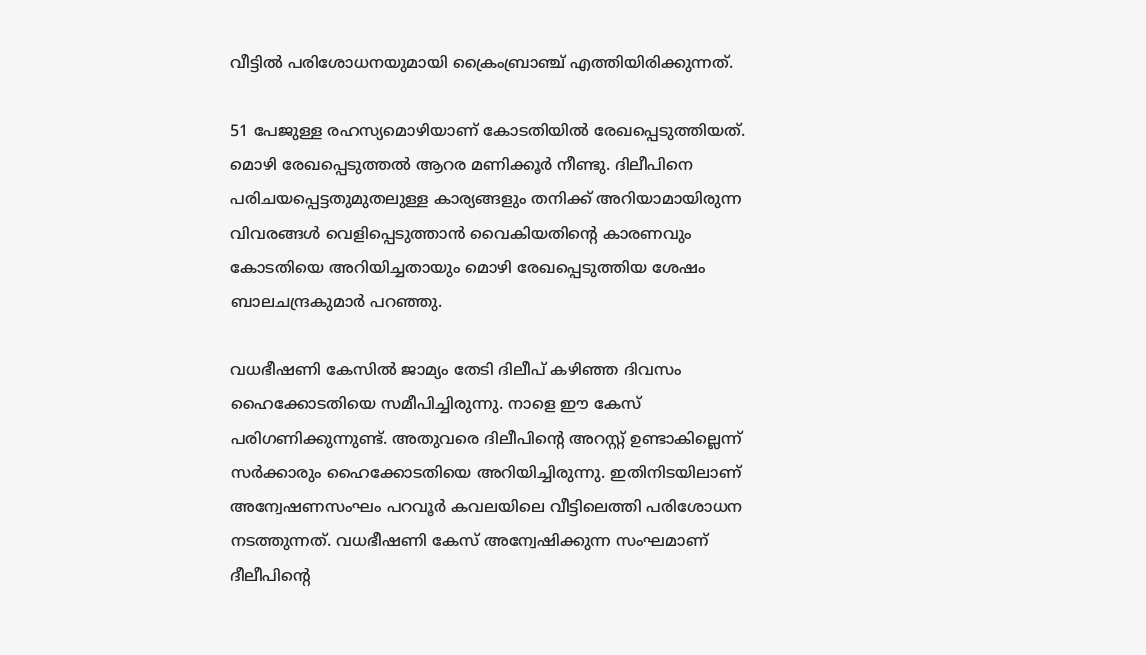വീട്ടില്‍ പരിശോധനയുമായി ക്രൈംബ്രാഞ്ച് എത്തിയിരിക്കുന്നത്.

51 പേജുള്ള രഹസ്യമൊഴിയാണ് കോടതിയില്‍ രേഖപ്പെടുത്തിയത്. മൊഴി രേഖപ്പെടുത്തല്‍ ആറര മണിക്കൂര്‍ നീണ്ടു. ദിലീപിനെ പരിചയപ്പെട്ടതുമുതലുള്ള കാര്യങ്ങളും തനിക്ക് അറിയാമായിരുന്ന വിവരങ്ങള്‍ വെളിപ്പെടുത്താന്‍ വൈകിയതിന്റെ കാരണവും കോടതിയെ അറിയിച്ചതായും മൊഴി രേഖപ്പെടുത്തിയ ശേഷം ബാലചന്ദ്രകുമാര്‍ പറഞ്ഞു.

വധഭീഷണി കേസിൽ ജാമ്യം തേടി ദിലീപ് കഴിഞ്ഞ ദിവസം ഹൈക്കോടതിയെ സമീപിച്ചിരുന്നു. നാളെ ഈ കേസ് പരിഗണിക്കുന്നുണ്ട്. അതുവരെ ദിലീപിന്റെ അറസ്റ്റ് ഉണ്ടാകില്ലെന്ന് സർക്കാരും ഹൈക്കോടതിയെ അറിയിച്ചിരുന്നു. ഇതിനിടയിലാണ് അന്വേഷണസംഘം പറവൂര്‍ കവലയിലെ വീട്ടിലെത്തി പരിശോധന നടത്തുന്നത്. വധഭീഷണി കേസ് അന്വേഷിക്കുന്ന സംഘമാണ് ദീലീപിന്റെ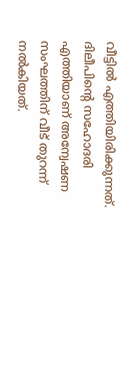വീട്ടില്‍ എത്തിയിരിക്കുന്നത്. ദിലീപിന്റെ സഹോദരി എത്തിയാണ് അന്വേഷണ സംഘത്തിന് വീട് തുറന്ന് നല്‍കിയത്.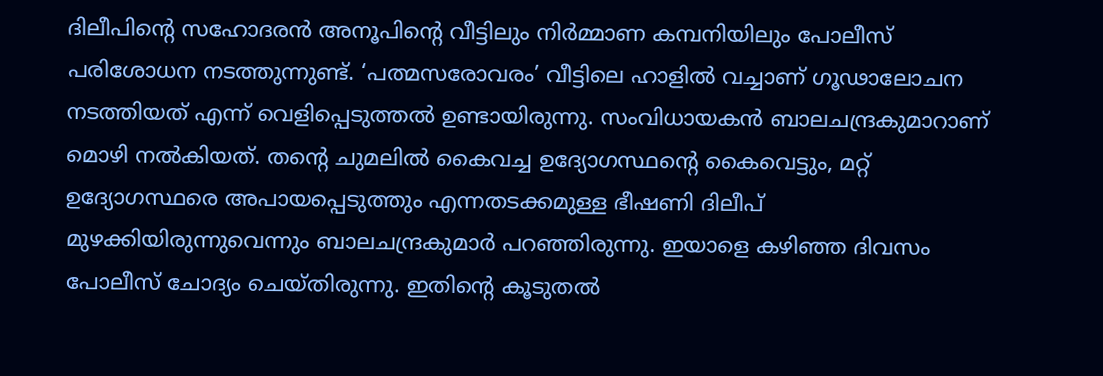ദിലീപിന്റെ സഹോദരന്‍ അനൂപിന്റെ വീട്ടിലും നിര്‍മ്മാണ കമ്പനിയിലും പോലീസ് പരിശോധന നടത്തുന്നുണ്ട്. ‘പത്മസരോവരം’ വീട്ടിലെ ഹാളില്‍ വച്ചാണ് ഗൂഢാലോചന നടത്തിയത് എന്ന് വെളിപ്പെടുത്തല്‍ ഉണ്ടായിരുന്നു. സംവിധായകന്‍ ബാലചന്ദ്രകുമാറാണ് മൊഴി നല്‍കിയത്. തന്റെ ചുമലില്‍ കൈവച്ച ഉദ്യോഗസ്ഥന്റെ കൈവെട്ടും, മറ്റ് ഉദ്യോഗസ്ഥരെ അപായപ്പെടുത്തും എന്നതടക്കമുള്ള ഭീഷണി ദിലീപ് മുഴക്കിയിരുന്നുവെന്നും ബാലചന്ദ്രകുമാര്‍ പറഞ്ഞിരുന്നു. ഇയാളെ കഴിഞ്ഞ ദിവസം പോലീസ് ചോദ്യം ചെയ്തിരുന്നു. ഇതിന്റെ കൂടുതല്‍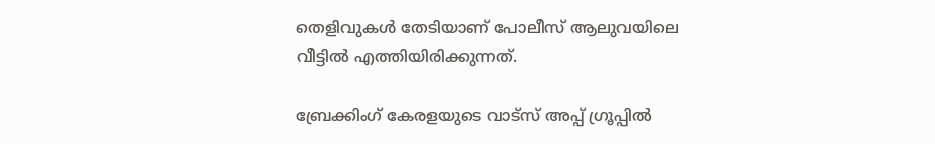തെളിവുകള്‍ തേടിയാണ് പോലീസ് ആലുവയിലെ വീട്ടില്‍ എത്തിയിരിക്കുന്നത്.

ബ്രേക്കിംഗ് കേരളയുടെ വാട്സ് അപ്പ് ഗ്രൂപ്പിൽ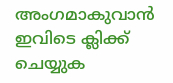അംഗമാകുവാൻ ഇവിടെ ക്ലിക്ക് ചെയ്യുക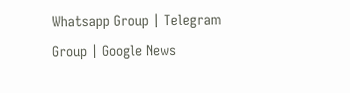Whatsapp Group | Telegram Group | Google News